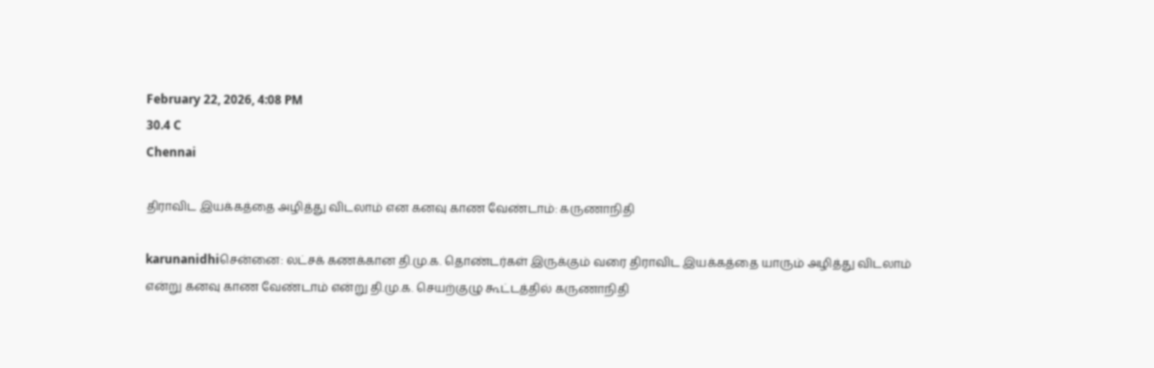February 22, 2026, 4:08 PM
30.4 C
Chennai

திராவிட இயக்கத்தை அழித்து விடலாம் என கனவு காண வேண்டாம்: கருணாநிதி

karunanidhiசென்னை: லட்சக் கணக்கான தி.மு.க. தொண்டர்கள் இருக்கும் வரை திராவிட இயக்கத்தை யாரும் அழித்து விடலாம் என்று கனவு காண வேண்டாம் என்று தி.மு.க. செயற்குழு கூட்டத்தில் கருணாநிதி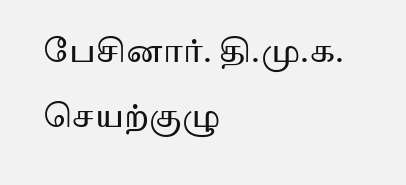பேசினார். தி.மு.க. செயற்குழு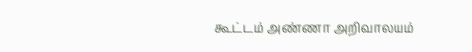கூட்டம் அண்ணா அறிவாலயம்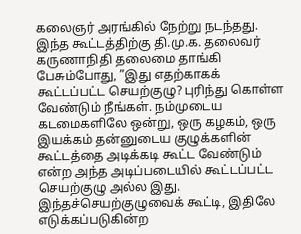கலைஞர் அரங்கில் நேற்று நடந்தது. இந்த கூட்டத்திற்கு தி.மு.க. தலைவர் கருணாநிதி தலைமை தாங்கி பேசும்போது, ”இது எதற்காகக் கூட்டப்பட்ட செயற்குழு? புரிந்து கொள்ள வேண்டும் நீங்கள். நம்முடைய கடமைகளிலே ஒன்று, ஒரு கழகம், ஒரு இயக்கம் தன்னுடைய குழுக்களின் கூட்டத்தை அடிக்கடி கூட்ட வேண்டும் என்ற அந்த அடிப்படையில் கூட்டப்பட்ட செயற்குழு அல்ல இது. இந்தச்செயற்குழுவைக் கூட்டி, இதிலே எடுக்கப்படுகின்ற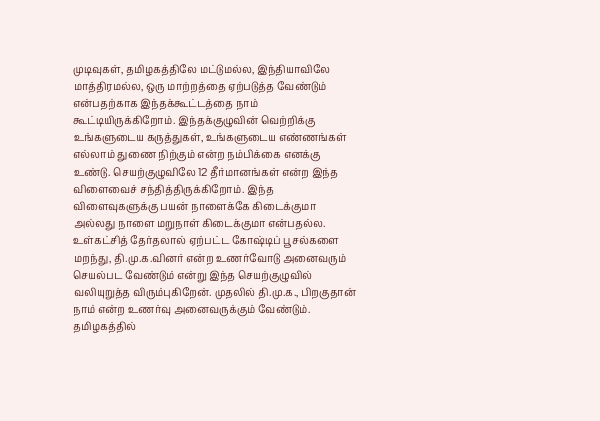முடிவுகள், தமிழகத்திலே மட்டுமல்ல, இந்தியாவிலே மாத்திரமல்ல, ஒரு மாற்றத்தை ஏற்படுத்த வேண்டும் என்பதற்காக இந்தக்கூட்டத்தை நாம் கூட்டியிருக்கிறோம். இந்தக்குழுவின் வெற்றிக்கு உங்களுடைய கருத்துகள், உங்களுடைய எண்ணங்கள் எல்லாம் துணை நிற்கும் என்ற நம்பிக்கை எனக்கு உண்டு. செயற்குழுவிலே 12 தீர்மானங்கள் என்ற இந்த விளைவைச் சந்தித்திருக்கிறோம். இந்த விளைவுகளுக்கு பயன் நாளைக்கே கிடைக்குமா அல்லது நாளை மறுநாள் கிடைக்குமா என்பதல்ல. உள்கட்சித் தேர்தலால் ஏற்பட்ட கோஷ்டிப் பூசல்களை மறந்து, தி.மு.க.வினர் என்ற உணர்வோடு அனைவரும் செயல்பட வேண்டும் என்று இந்த செயற்குழுவில் வலியுறுத்த விரும்புகிறேன். முதலில் தி.மு.க., பிறகுதான் நாம் என்ற உணர்வு அனைவருக்கும் வேண்டும். தமிழகத்தில்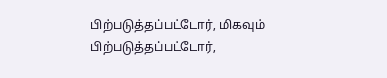பிற்படுத்தப்பட்டோர், மிகவும் பிற்படுத்தப்பட்டோர்,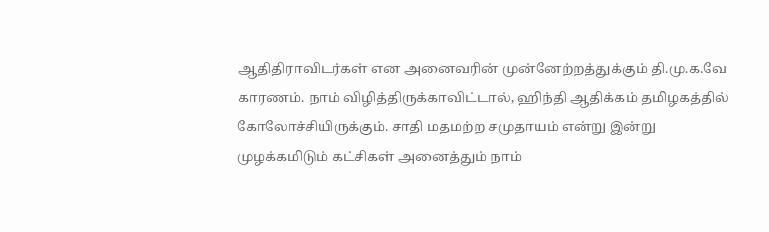ஆதிதிராவிடர்கள் என அனைவரின் முன்னேற்றத்துக்கும் தி.மு.க.வே காரணம். நாம் விழித்திருக்காவிட்டால், ஹிந்தி ஆதிக்கம் தமிழகத்தில் கோலோச்சியிருக்கும். சாதி மதமற்ற சமுதாயம் என்று இன்று முழக்கமிடும் கட்சிகள் அனைத்தும் நாம்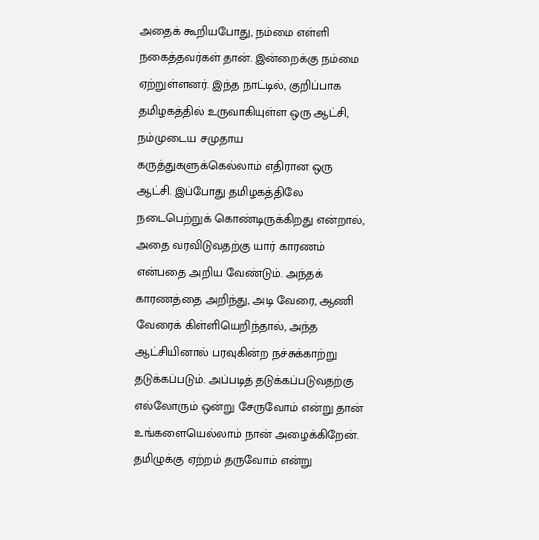அதைக் கூறியபோது, நம்மை எள்ளி நகைத்தவர்கள் தான். இன்றைக்கு நம்மை ஏற்றுள்ளனர். இந்த நாட்டில், குறிப்பாக தமிழகத்தில் உருவாகியுள்ள ஒரு ஆட்சி, நம்முடைய சமுதாய கருத்துகளுக்கெல்லாம் எதிரான ஒரு ஆட்சி. இப்போது தமிழகத்திலே நடைபெற்றுக் கொண்டிருக்கிறது என்றால், அதை வரவிடுவதற்கு யார் காரணம் என்பதை அறிய வேண்டும். அந்தக் காரணத்தை அறிந்து, அடி வேரை, ஆணி வேரைக் கிள்ளியெறிந்தால், அந்த ஆட்சியினால் பரவுகின்ற நச்சுக்காற்று தடுக்கப்படும். அப்படித் தடுக்கப்படுவதற்கு எல்லோரும் ஒன்று சேருவோம் என்று தான் உங்களையெல்லாம் நான் அழைக்கிறேன். தமிழுக்கு ஏற்றம் தருவோம் என்று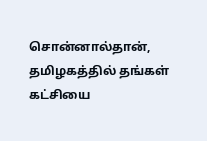சொன்னால்தான், தமிழகத்தில் தங்கள் கட்சியை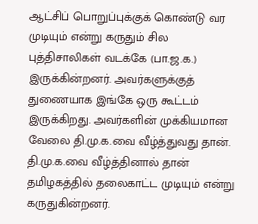ஆட்சிப் பொறுப்புக்குக் கொண்டு வர முடியும் என்று கருதும் சில புத்திசாலிகள் வடக்கே (பா.ஜ.க.) இருக்கின்றனர். அவர்களுக்குத் துணையாக இங்கே ஒரு கூட்டம் இருக்கிறது. அவர்களின் முக்கியமான வேலை தி.மு.க.வை வீழ்த்துவது தான். தி.மு.க.வை வீழ்த்தினால் தான் தமிழகத்தில் தலைகாட்ட முடியும் என்று கருதுகின்றனர்.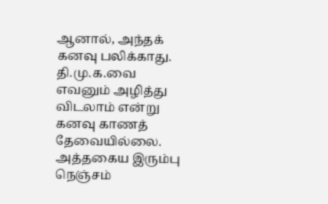ஆனால், அந்தக் கனவு பலிக்காது. தி.மு.க.வை எவனும் அழித்து விடலாம் என்று கனவு காணத் தேவையில்லை. அத்தகைய இரும்பு நெஞ்சம்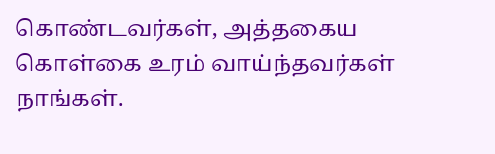கொண்டவர்கள், அத்தகைய கொள்கை உரம் வாய்ந்தவர்கள் நாங்கள்.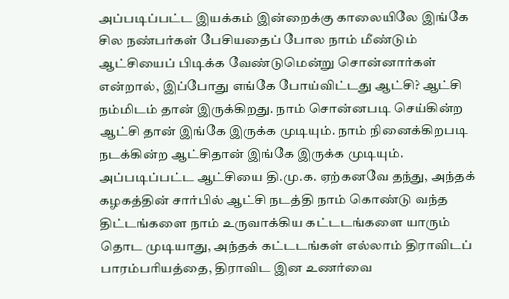அப்படிப்பட்ட இயக்கம் இன்றைக்கு காலையிலே இங்கே சில நண்பர்கள் பேசியதைப் போல நாம் மீண்டும் ஆட்சியைப் பிடிக்க வேண்டுமென்று சொன்னார்கள் என்றால், இப்போது எங்கே போய்விட்டது ஆட்சி? ஆட்சி நம்மிடம் தான் இருக்கிறது. நாம் சொன்னபடி செய்கின்ற ஆட்சி தான் இங்கே இருக்க முடியும். நாம் நினைக்கிறபடி நடக்கின்ற ஆட்சிதான் இங்கே இருக்க முடியும். அப்படிப்பட்ட ஆட்சியை தி.மு.க. ஏற்கனவே தந்து, அந்தக் கழகத்தின் சார்பில் ஆட்சி நடத்தி நாம் கொண்டு வந்த திட்டங்களை நாம் உருவாக்கிய கட்டடங்களை யாரும் தொட முடியாது, அந்தக் கட்டடங்கள் எல்லாம் திராவிடப் பாரம்பரியத்தை, திராவிட இன உணர்வை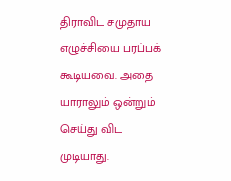திராவிட சமுதாய எழுச்சியை பரப்பக் கூடியவை. அதை யாராலும் ஒன்றும் செய்து விட முடியாது.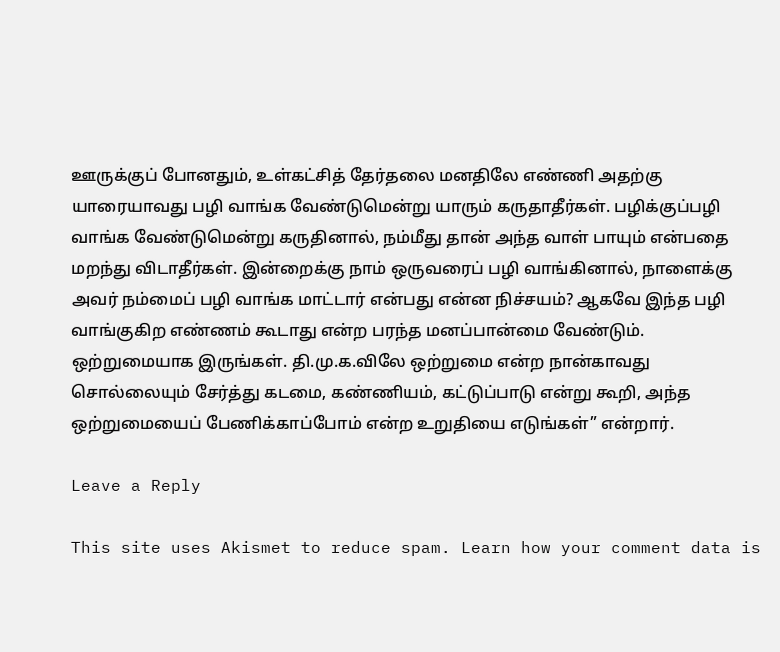ஊருக்குப் போனதும், உள்கட்சித் தேர்தலை மனதிலே எண்ணி அதற்கு யாரையாவது பழி வாங்க வேண்டுமென்று யாரும் கருதாதீர்கள். பழிக்குப்பழி வாங்க வேண்டுமென்று கருதினால், நம்மீது தான் அந்த வாள் பாயும் என்பதை மறந்து விடாதீர்கள். இன்றைக்கு நாம் ஒருவரைப் பழி வாங்கினால், நாளைக்கு அவர் நம்மைப் பழி வாங்க மாட்டார் என்பது என்ன நிச்சயம்? ஆகவே இந்த பழி வாங்குகிற எண்ணம் கூடாது என்ற பரந்த மனப்பான்மை வேண்டும். ஒற்றுமையாக இருங்கள். தி.மு.க.விலே ஒற்றுமை என்ற நான்காவது சொல்லையும் சேர்த்து கடமை, கண்ணியம், கட்டுப்பாடு என்று கூறி, அந்த ஒற்றுமையைப் பேணிக்காப்போம் என்ற உறுதியை எடுங்கள்” என்றார்.

Leave a Reply

This site uses Akismet to reduce spam. Learn how your comment data is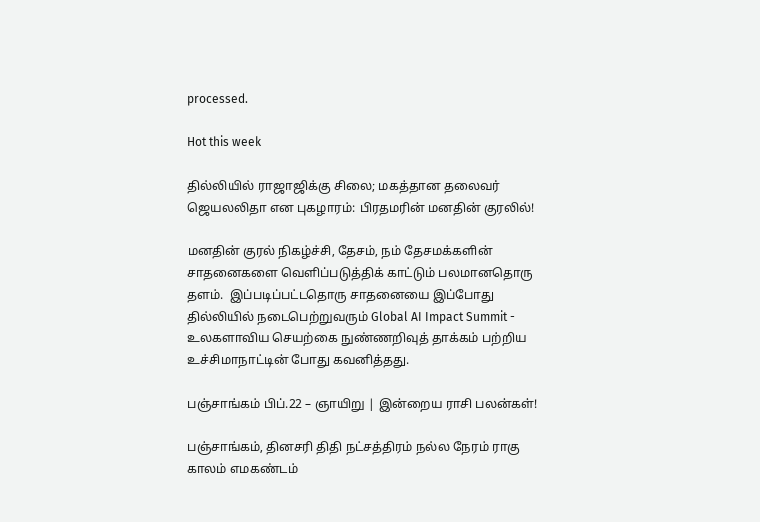processed.

Hot this week

தில்லியில் ராஜாஜிக்கு சிலை; மகத்தான தலைவர் ஜெயலலிதா என புகழாரம்: பிரதமரின் மனதின் குரலில்!

மனதின் குரல் நிகழ்ச்சி, தேசம், நம் தேசமக்களின் சாதனைகளை வெளிப்படுத்திக் காட்டும் பலமானதொரு தளம்.  இப்படிப்பட்டதொரு சாதனையை இப்போது தில்லியில் நடைபெற்றுவரும் Global AI Impact Summit - உலகளாவிய செயற்கை நுண்ணறிவுத் தாக்கம் பற்றிய உச்சிமாநாட்டின் போது கவனித்தது.

பஞ்சாங்கம் பிப்.22 – ஞாயிறு | இன்றைய ராசி பலன்கள்!

பஞ்சாங்கம், தினசரி திதி நட்சத்திரம் நல்ல நேரம் ராகு காலம் எமகண்டம்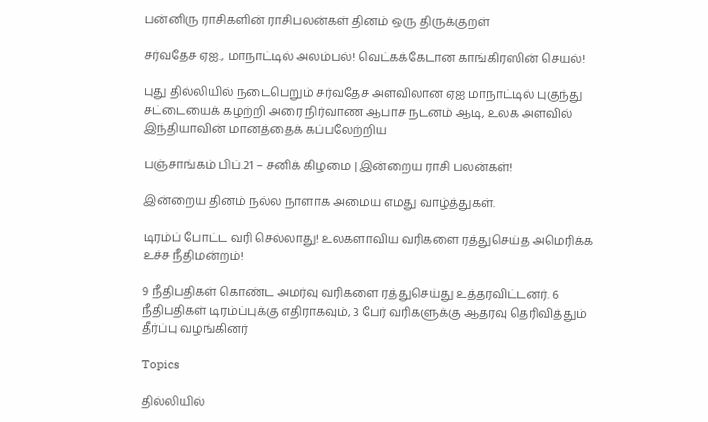பன்னிரு ராசிகளின் ராசிபலன்கள் தினம் ஒரு திருக்குறள்

சர்வதேச ஏஐ., மாநாட்டில் அலம்பல்! வெட்கக்கேடான காங்கிரஸின் செயல்!

புது தில்லியில் நடைபெறும் சர்வதேச அளவிலான ஏஐ மாநாட்டில் புகுந்து சட்டையைக் கழற்றி அரை நிர்வாண ஆபாச நடனம் ஆடி, உலக அளவில் இந்தியாவின் மானத்தைக் கப்பலேற்றிய

பஞ்சாங்கம் பிப்.21 – சனிக் கிழமை | இன்றைய ராசி பலன்கள்!

இன்றைய தினம் நல்ல நாளாக அமைய எமது வாழ்த்துகள்.

டிரம்ப் போட்ட வரி செல்லாது! உலகளாவிய வரிகளை ரத்துசெய்த அமெரிக்க உச்ச நீதிமன்றம்!

9 நீதிபதிகள் கொண்ட அமர்வு வரிகளை ரத்துசெய்து உத்தரவிட்டனர். 6 நீதிபதிகள் டிரம்ப்புக்கு எதிராகவும், 3 பேர் வரிகளுக்கு ஆதரவு தெரிவித்தும் தீர்ப்பு வழங்கினர்

Topics

தில்லியில்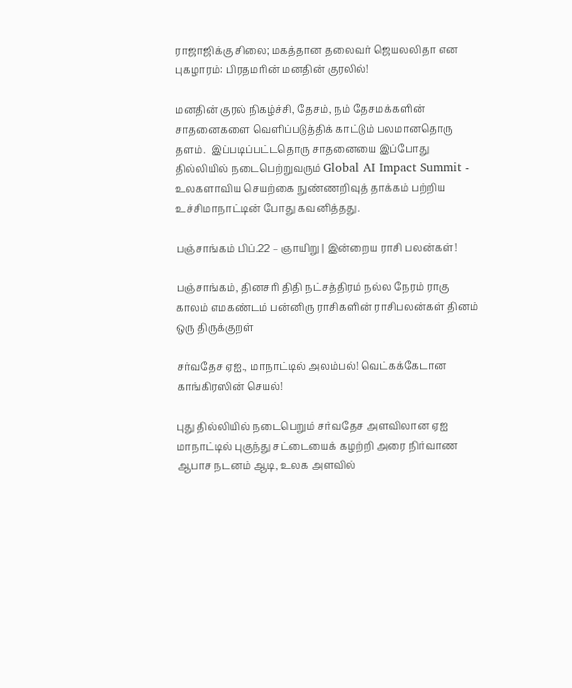ராஜாஜிக்கு சிலை; மகத்தான தலைவர் ஜெயலலிதா என புகழாரம்: பிரதமரின் மனதின் குரலில்!

மனதின் குரல் நிகழ்ச்சி, தேசம், நம் தேசமக்களின் சாதனைகளை வெளிப்படுத்திக் காட்டும் பலமானதொரு தளம்.  இப்படிப்பட்டதொரு சாதனையை இப்போது தில்லியில் நடைபெற்றுவரும் Global AI Impact Summit - உலகளாவிய செயற்கை நுண்ணறிவுத் தாக்கம் பற்றிய உச்சிமாநாட்டின் போது கவனித்தது.

பஞ்சாங்கம் பிப்.22 – ஞாயிறு | இன்றைய ராசி பலன்கள்!

பஞ்சாங்கம், தினசரி திதி நட்சத்திரம் நல்ல நேரம் ராகு காலம் எமகண்டம் பன்னிரு ராசிகளின் ராசிபலன்கள் தினம் ஒரு திருக்குறள்

சர்வதேச ஏஐ., மாநாட்டில் அலம்பல்! வெட்கக்கேடான காங்கிரஸின் செயல்!

புது தில்லியில் நடைபெறும் சர்வதேச அளவிலான ஏஐ மாநாட்டில் புகுந்து சட்டையைக் கழற்றி அரை நிர்வாண ஆபாச நடனம் ஆடி, உலக அளவில்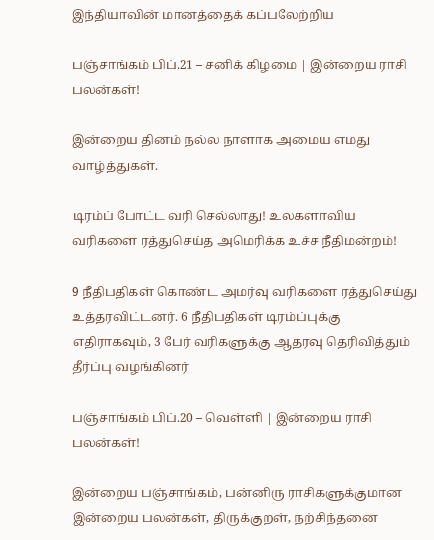இந்தியாவின் மானத்தைக் கப்பலேற்றிய

பஞ்சாங்கம் பிப்.21 – சனிக் கிழமை | இன்றைய ராசி பலன்கள்!

இன்றைய தினம் நல்ல நாளாக அமைய எமது வாழ்த்துகள்.

டிரம்ப் போட்ட வரி செல்லாது! உலகளாவிய வரிகளை ரத்துசெய்த அமெரிக்க உச்ச நீதிமன்றம்!

9 நீதிபதிகள் கொண்ட அமர்வு வரிகளை ரத்துசெய்து உத்தரவிட்டனர். 6 நீதிபதிகள் டிரம்ப்புக்கு எதிராகவும், 3 பேர் வரிகளுக்கு ஆதரவு தெரிவித்தும் தீர்ப்பு வழங்கினர்

பஞ்சாங்கம் பிப்.20 – வெள்ளி | இன்றைய ராசி பலன்கள்!

இன்றைய பஞ்சாங்கம், பன்னிரு ராசிகளுக்குமான இன்றைய பலன்கள், திருக்குறள், நற்சிந்தனை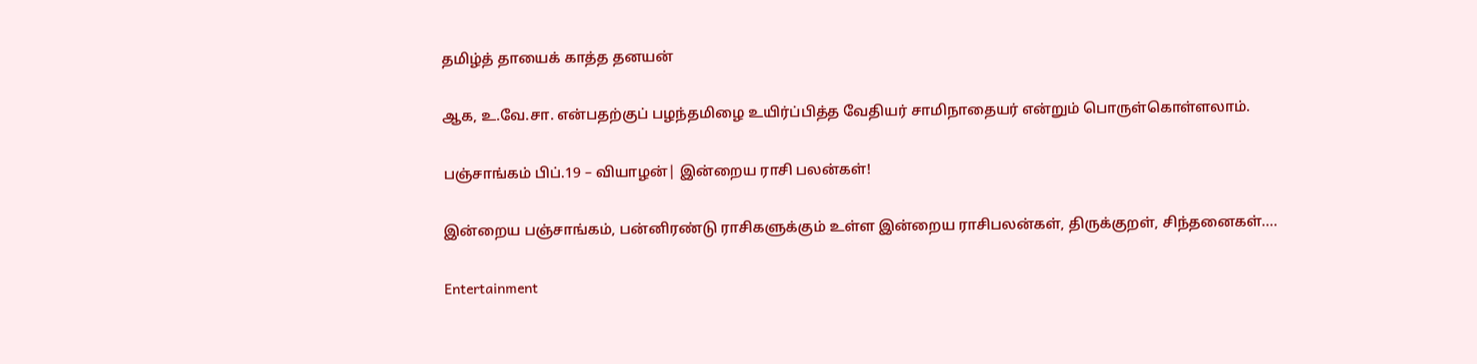தமிழ்த் தாயைக் காத்த தனயன்

ஆக, உ.வே.சா. என்பதற்குப் பழந்தமிழை உயிர்ப்பித்த வேதியர் சாமிநாதையர் என்றும் பொருள்கொள்ளலாம்.

பஞ்சாங்கம் பிப்.19 – வியாழன்| இன்றைய ராசி பலன்கள்!

இன்றைய பஞ்சாங்கம், பன்னிரண்டு ராசிகளுக்கும் உள்ள இன்றைய ராசிபலன்கள், திருக்குறள், சிந்தனைகள்....

Entertainment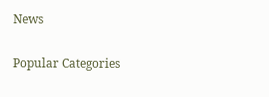News

Popular Categories